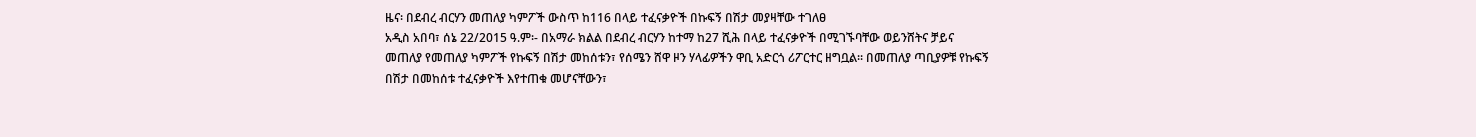ዜና፡ በደብረ ብርሃን መጠለያ ካምፖች ውስጥ ከ116 በላይ ተፈናቃዮች በኩፍኝ በሽታ መያዛቸው ተገለፀ
አዲስ አበባ፣ ሰኔ 22/2015 ዓ.ም፡- በአማራ ክልል በደብረ ብርሃን ከተማ ከ27 ሺሕ በላይ ተፈናቃዮች በሚገኙባቸው ወይንሸትና ቻይና መጠለያ የመጠለያ ካምፖች የኩፍኝ በሽታ መከሰቱን፣ የሰሜን ሸዋ ዞን ሃላፊዎችን ዋቢ አድርጎ ሪፖርተር ዘግቧል፡፡ በመጠለያ ጣቢያዎቹ የኩፍኝ በሽታ በመከሰቱ ተፈናቃዮች እየተጠቁ መሆናቸውን፣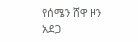የሰሜን ሸዋ ዞን አደጋ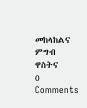መከላከልና ምግብ ዋስትና
0 Comments